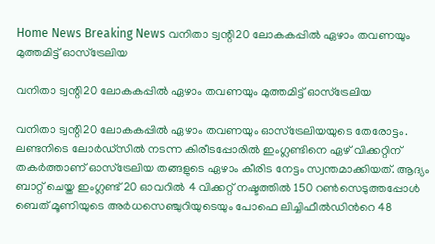Home News Breaking News വനിതാ ട്വന്റി20 ലോകകപ്പിൽ ഏഴാം തവണയും മുത്തമിട്ട് ഓസ്ട്രേലിയ

വനിതാ ട്വന്റി20 ലോകകപ്പിൽ ഏഴാം തവണയും മുത്തമിട്ട് ഓസ്ട്രേലിയ

വനിതാ ട്വന്റി20 ലോകകപ്പിൽ ഏഴാം തവണയും ഓസ്ട്രേലിയയുടെ തേരോട്ടം. ലണ്ടനിടെ ലോര്‍ഡ്സില്‍ നടന്ന കിരീടപ്പോരില്‍ ഇംഗ്ലണ്ടിനെ ഏഴ് വിക്കറ്റിന് തകര്‍ത്താണ് ഓസ്ട്രേലിയ തങ്ങളുടെ ഏഴാം കീരിട നേട്ടം സ്വന്തമാക്കിയത്. ആദ്യം ബാറ്റ് ചെയ്ത ഇംഗ്ലണ്ട് 20 ഓവറില്‍ 4 വിക്കറ്റ് നഷ്ടത്തില്‍ 150 റണ്‍സെടുത്തപ്പോള്‍ ബെത് മൂണിയുടെ അര്‍ധസെഞ്ചുറിയുടെയും പോഫെ ലിച്ചിഫീല്‍ഡിന്‍റെ 48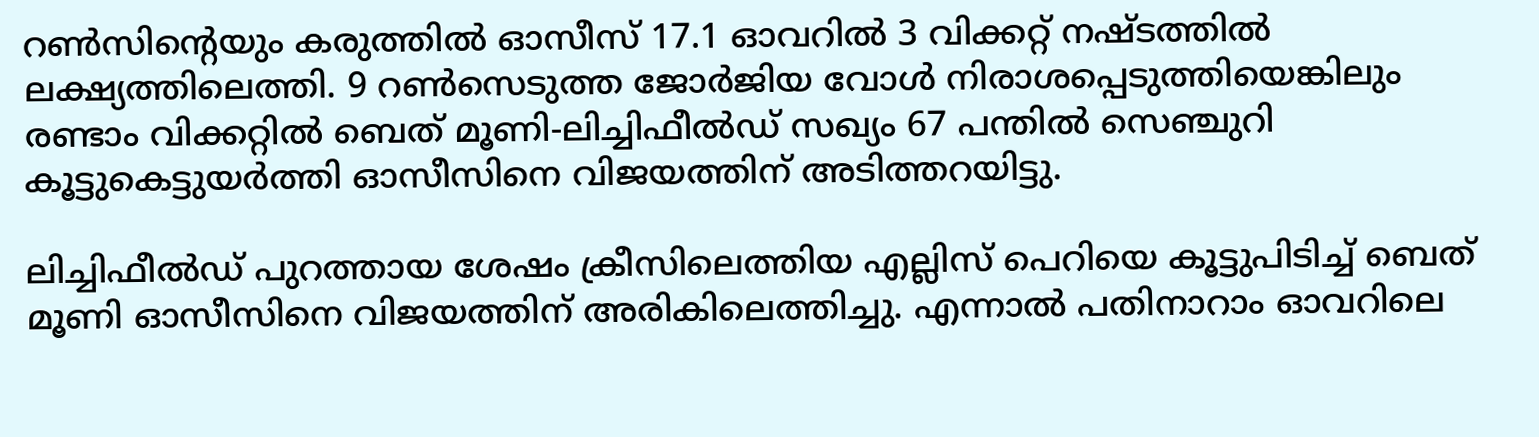റണ്‍സിന്‍റെയും കരുത്തില്‍ ഓസീസ് 17.1 ഓവറില്‍ 3 വിക്കറ്റ് നഷ്ടത്തില്‍ ലക്ഷ്യത്തിലെത്തി. 9 റണ്‍സെടുത്ത ജോര്‍ജിയ വോള്‍ നിരാശപ്പെടുത്തിയെങ്കിലും രണ്ടാം വിക്കറ്റില്‍ ബെത് മൂണി-ലിച്ചിഫീല്‍ഡ് സഖ്യം 67 പന്തില്‍ സെഞ്ചുറി കൂട്ടുകെട്ടുയര്‍ത്തി ഓസീസിനെ വിജയത്തിന് അടിത്തറയിട്ടു.

ലിച്ചിഫീല്‍ഡ് പുറത്തായ ശേഷം ക്രീസിലെത്തിയ എല്ലിസ് പെറിയെ കൂട്ടുപിടിച്ച് ബെത് മൂണി ഓസീസിനെ വിജയത്തിന് അരികിലെത്തിച്ചു. എന്നാല്‍ പതിനാറാം ഓവറിലെ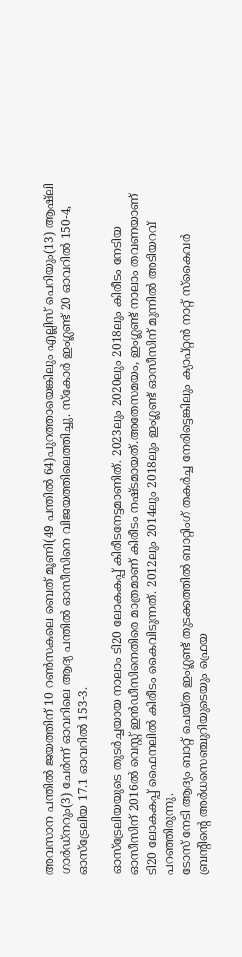അവസാന പന്തില്‍ ജയത്തിന് 10 റണ്‍സകലെ ബെത് മൂണി(49 പന്തില്‍ 64)പുറത്തായെങ്കിലും എല്ലിസ് പെറിയും(13) ആഷ്‌ലി ഗാര്‍ഡ്നറും(3) ചേര്‍ന്ന് ഓവറിലെ ആദ്യ പന്തില്‍ ഓസീസിനെ വിജയത്തിലെത്തിച്ചു. സ്കോര്‍ ഇംഗ്ലണ്ട് 20 ഓവറില്‍ 150-4, ഓസ്ട്രേലിയ 17.1 ഓവറില്‍ 153-3.

ഓസ്ട്രേലിയയുടെ തുടര്‍ച്ചയായ നാലാം ടി20 ലോകകപ്പ് കിരീടനേട്ടമാണിത്. 2023ലും 2020ലും 2018ലും കിരീടം നേടിയ ഓസീസിന് 2016ല്‍ വെസ്റ്റ് ഇന്‍ഡീസിനെതിരെ മാത്രമാണ് കിരീടം നഷ്ടമായത്.അതേസമയം, ഇംഗ്ലണ്ട് നാലാം തവണയാണ് ടി20 ലോകകപ്പ് ഫൈനലില്‍ കിരീടം കൈവിടുന്നത്. 2012ലും 2014ലും 2018ലും ഇംഗ്ലണ്ട് ഓസീസിന് മുന്നില്‍ അടിയറവ് പറഞ്ഞിരുന്നു.
ടോസ് നേടി ആദ്യം ബാറ്റ് ചെയ്ത ഇംഗ്ലണ്ട് തുടക്കത്തില്‍ ബാറ്റിംഗ് തകര്‍ച്ച നേരിട്ടെങ്കിലും ക്യാപ്റ്റൻ നാറ്റ് സ്കൈവര്‍ ബ്രന്‍റിന്‍റെ അര്‍ധസെഞ്ചുറിയുടെയും ഫ്രെയ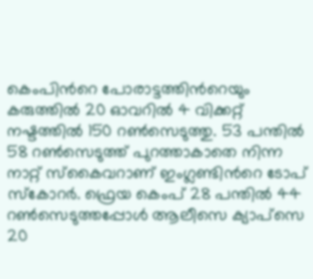കെംപിന്‍റെ പോരാട്ടത്തിന്‍റെയും കരുത്തില്‍ 20 ഓവറില്‍ 4 വിക്കറ്റ് നഷ്ടത്തില്‍ 150 റണ്‍സെടുത്തു. 53 പന്തില്‍ 58 റണ്‍സെടുത്ത് പുറത്താകാതെ നിന്ന നാറ്റ് സ്കൈവറാണ് ഇംഗ്ലണ്ടിന്‍റെ ടോപ് സ്കോറര്‍. ഫ്രെയ കെംപ് 28 പന്തില്‍ 44 റണ്‍സെടുത്തപ്പോള്‍ ആലീസെ ക്യാപ്സെ 20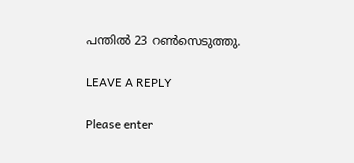പന്തില്‍ 23 റണ്‍സെടുത്തു.

LEAVE A REPLY

Please enter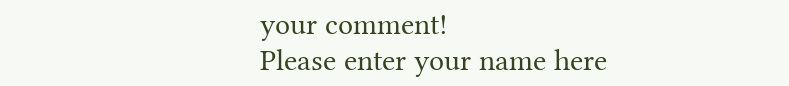your comment!
Please enter your name here